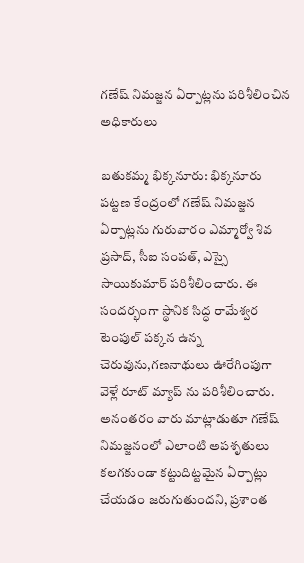గణేష్ నిమజ్జన ఏర్పాట్లను పరిశీలించిన అధికారులు

బతుకమ్మ భిక్కనూరు: భిక్కనూరు పట్టణ కేంద్రంలో గణేష్ నిమజ్జన ఏర్పాట్లను గురువారం ఎమ్మార్వో శివ ప్రసాద్, సీఐ సంపత్, ఎస్సై సాయికుమార్ పరిశీలించారు. ఈ సందర్భంగా స్థానిక సిద్ధ రామేశ్వర టెంపుల్ పక్కన ఉన్న చెరువును,గణనాథులు ఊరేగింపుగా వెళ్లే రూట్ మ్యాప్ ను పరిశీలించారు. అనంతరం వారు మాట్లాడుతూ గణేష్ నిమజ్జనంలో ఎలాంటి అపశృతులు కలగకుండా కట్టుదిట్టమైన ఏర్పాట్లు చేయడం జరుగుతుందని, ప్రశాంత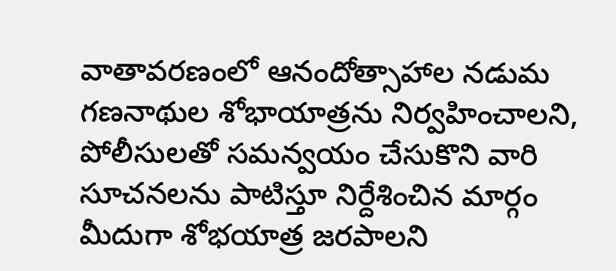వాతావరణంలో ఆనందోత్సాహాల నడుమ గణనాథుల శోభాయాత్రను నిర్వహించాలని, పోలీసులతో సమన్వయం చేసుకొని వారి సూచనలను పాటిస్తూ నిర్దేశించిన మార్గం మీదుగా శోభయాత్ర జరపాలని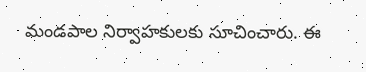మండపాల నిర్వాహకులకు సూచించారు. ఈ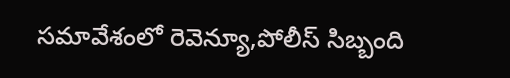సమావేశంలో రెవెన్యూ,పోలీస్ సిబ్బంది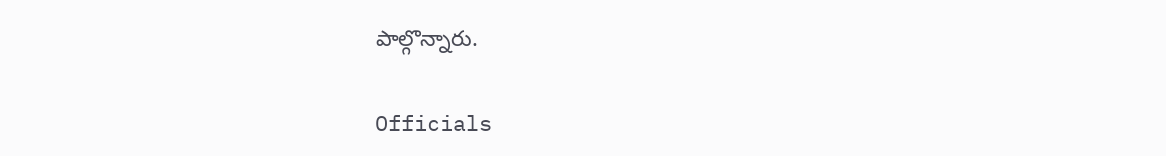పాల్గొన్నారు.

Officials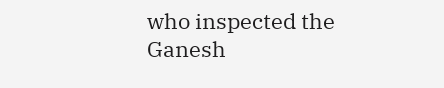who inspected the Ganesh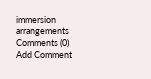immersion arrangements
Comments (0)
Add Comment